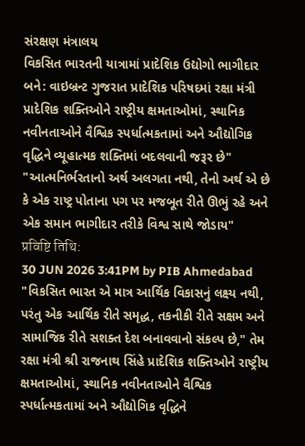સંરક્ષણ મંત્રાલય
વિકસિત ભારતની યાત્રામાં પ્રાદેશિક ઉદ્યોગો ભાગીદાર બને: વાઇબ્રન્ટ ગુજરાત પ્રાદેશિક પરિષદમાં રક્ષા મંત્રી
પ્રાદેશિક શક્તિઓને રાષ્ટ્રીય ક્ષમતાઓમાં, સ્થાનિક નવીનતાઓને વૈશ્વિક સ્પર્ધાત્મકતામાં અને ઔદ્યોગિક વૃદ્ધિને વ્યૂહાત્મક શક્તિમાં બદલવાની જરૂર છે"
"આત્મનિર્ભરતાનો અર્થ અલગતા નથી, તેનો અર્થ એ છે કે એક રાષ્ટ્ર પોતાના પગ પર મજબૂત રીતે ઊભું રહે અને એક સમાન ભાગીદાર તરીકે વિશ્વ સાથે જોડાય"
प्रविष्टि तिथि:
30 JUN 2026 3:41PM by PIB Ahmedabad
"વિકસિત ભારત એ માત્ર આર્થિક વિકાસનું લક્ષ્ય નથી, પરંતુ એક આર્થિક રીતે સમૃદ્ધ, તકનીકી રીતે સક્ષમ અને સામાજિક રીતે સશક્ત દેશ બનાવવાનો સંકલ્પ છે," તેમ રક્ષા મંત્રી શ્રી રાજનાથ સિંહે પ્રાદેશિક શક્તિઓને રાષ્ટ્રીય ક્ષમતાઓમાં, સ્થાનિક નવીનતાઓને વૈશ્વિક સ્પર્ધાત્મકતામાં અને ઔદ્યોગિક વૃદ્ધિને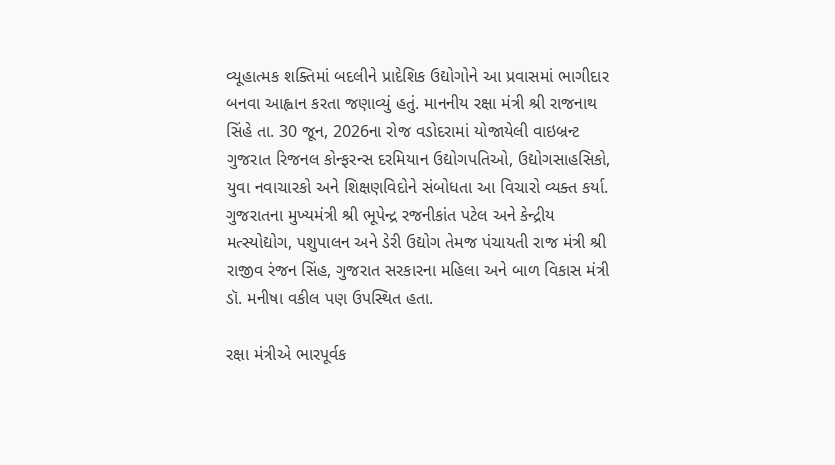વ્યૂહાત્મક શક્તિમાં બદલીને પ્રાદેશિક ઉદ્યોગોને આ પ્રવાસમાં ભાગીદાર બનવા આહ્વાન કરતા જણાવ્યું હતું. માનનીય રક્ષા મંત્રી શ્રી રાજનાથ સિંહે તા. 30 જૂન, 2026ના રોજ વડોદરામાં યોજાયેલી વાઇબ્રન્ટ ગુજરાત રિજનલ કોન્ફરન્સ દરમિયાન ઉદ્યોગપતિઓ, ઉદ્યોગસાહસિકો, યુવા નવાચારકો અને શિક્ષણવિદોને સંબોધતા આ વિચારો વ્યક્ત કર્યા. ગુજરાતના મુખ્યમંત્રી શ્રી ભૂપેન્દ્ર રજનીકાંત પટેલ અને કેન્દ્રીય મત્સ્યોદ્યોગ, પશુપાલન અને ડેરી ઉદ્યોગ તેમજ પંચાયતી રાજ મંત્રી શ્રી રાજીવ રંજન સિંહ, ગુજરાત સરકારના મહિલા અને બાળ વિકાસ મંત્રી ડૉ. મનીષા વકીલ પણ ઉપસ્થિત હતા.

રક્ષા મંત્રીએ ભારપૂર્વક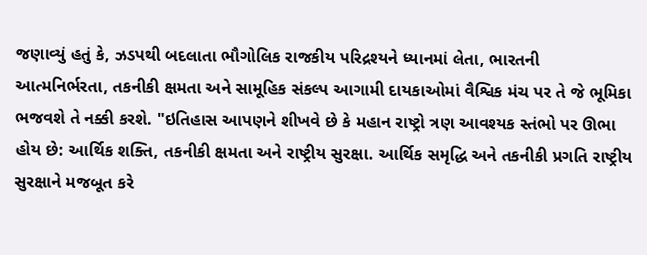જણાવ્યું હતું કે, ઝડપથી બદલાતા ભૌગોલિક રાજકીય પરિદ્રશ્યને ધ્યાનમાં લેતા, ભારતની આત્મનિર્ભરતા, તકનીકી ક્ષમતા અને સામૂહિક સંકલ્પ આગામી દાયકાઓમાં વૈશ્વિક મંચ પર તે જે ભૂમિકા ભજવશે તે નક્કી કરશે. "ઇતિહાસ આપણને શીખવે છે કે મહાન રાષ્ટ્રો ત્રણ આવશ્યક સ્તંભો પર ઊભા હોય છે: આર્થિક શક્તિ, તકનીકી ક્ષમતા અને રાષ્ટ્રીય સુરક્ષા. આર્થિક સમૃદ્ધિ અને તકનીકી પ્રગતિ રાષ્ટ્રીય સુરક્ષાને મજબૂત કરે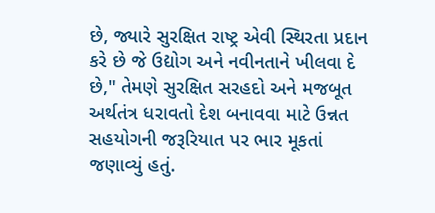છે, જ્યારે સુરક્ષિત રાષ્ટ્ર એવી સ્થિરતા પ્રદાન કરે છે જે ઉદ્યોગ અને નવીનતાને ખીલવા દે છે," તેમણે સુરક્ષિત સરહદો અને મજબૂત અર્થતંત્ર ધરાવતો દેશ બનાવવા માટે ઉન્નત સહયોગની જરૂરિયાત પર ભાર મૂકતાં જણાવ્યું હતું.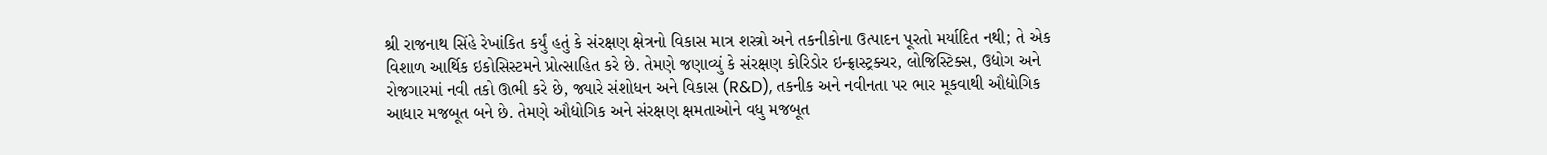શ્રી રાજનાથ સિંહે રેખાંકિત કર્યું હતું કે સંરક્ષણ ક્ષેત્રનો વિકાસ માત્ર શસ્ત્રો અને તકનીકોના ઉત્પાદન પૂરતો મર્યાદિત નથી; તે એક વિશાળ આર્થિક ઇકોસિસ્ટમને પ્રોત્સાહિત કરે છે. તેમણે જણાવ્યું કે સંરક્ષણ કોરિડોર ઇન્ફ્રાસ્ટ્રક્ચર, લોજિસ્ટિક્સ, ઉદ્યોગ અને રોજગારમાં નવી તકો ઊભી કરે છે, જ્યારે સંશોધન અને વિકાસ (R&D), તકનીક અને નવીનતા પર ભાર મૂકવાથી ઔદ્યોગિક આધાર મજબૂત બને છે. તેમણે ઔદ્યોગિક અને સંરક્ષણ ક્ષમતાઓને વધુ મજબૂત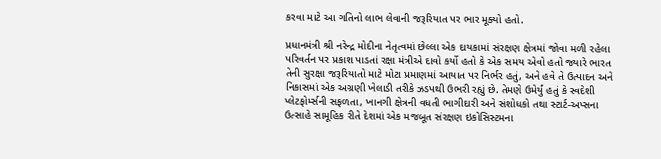કરવા માટે આ ગતિનો લાભ લેવાની જરૂરિયાત પર ભાર મૂક્યો હતો.

પ્રધાનમંત્રી શ્રી નરેન્દ્ર મોદીના નેતૃત્વમાં છેલ્લા એક દાયકામાં સંરક્ષણ ક્ષેત્રમાં જોવા મળી રહેલા પરિવર્તન પર પ્રકાશ પાડતાં રક્ષા મંત્રીએ દાવો કર્યો હતો કે એક સમય એવો હતો જ્યારે ભારત તેની સુરક્ષા જરૂરિયાતો માટે મોટા પ્રમાણમાં આયાત પર નિર્ભર હતું, અને હવે તે ઉત્પાદન અને નિકાસમાં એક અગ્રણી ખેલાડી તરીકે ઝડપથી ઉભરી રહ્યું છે. તેમણે ઉમેર્યું હતું કે સ્વદેશી પ્લેટફોર્મ્સની સફળતા, ખાનગી ક્ષેત્રની વધતી ભાગીદારી અને સંશોધકો તથા સ્ટાર્ટ-અપ્સના ઉત્સાહે સામૂહિક રીતે દેશમાં એક મજબૂત સંરક્ષણ ઇકોસિસ્ટમના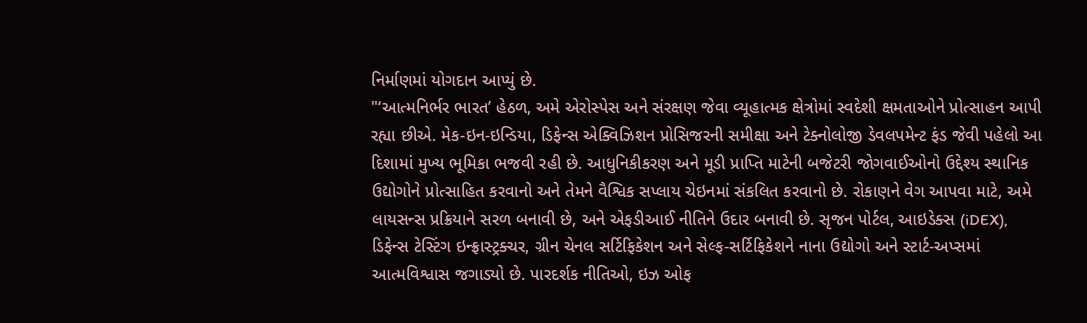નિર્માણમાં યોગદાન આપ્યું છે.
"‘આત્મનિર્ભર ભારત’ હેઠળ, અમે એરોસ્પેસ અને સંરક્ષણ જેવા વ્યૂહાત્મક ક્ષેત્રોમાં સ્વદેશી ક્ષમતાઓને પ્રોત્સાહન આપી રહ્યા છીએ. મેક-ઇન-ઇન્ડિયા, ડિફેન્સ એક્વિઝિશન પ્રોસિજરની સમીક્ષા અને ટેક્નોલોજી ડેવલપમેન્ટ ફંડ જેવી પહેલો આ દિશામાં મુખ્ય ભૂમિકા ભજવી રહી છે. આધુનિકીકરણ અને મૂડી પ્રાપ્તિ માટેની બજેટરી જોગવાઈઓનો ઉદ્દેશ્ય સ્થાનિક ઉદ્યોગોને પ્રોત્સાહિત કરવાનો અને તેમને વૈશ્વિક સપ્લાય ચેઇનમાં સંકલિત કરવાનો છે. રોકાણને વેગ આપવા માટે, અમે લાયસન્સ પ્રક્રિયાને સરળ બનાવી છે, અને એફડીઆઈ નીતિને ઉદાર બનાવી છે. સૃજન પોર્ટલ, આઇડેક્સ (iDEX), ડિફેન્સ ટેસ્ટિંગ ઇન્ફ્રાસ્ટ્રક્ચર, ગ્રીન ચેનલ સર્ટિફિકેશન અને સેલ્ફ-સર્ટિફિકેશને નાના ઉદ્યોગો અને સ્ટાર્ટ-અપ્સમાં આત્મવિશ્વાસ જગાડ્યો છે. પારદર્શક નીતિઓ, ઇઝ ઓફ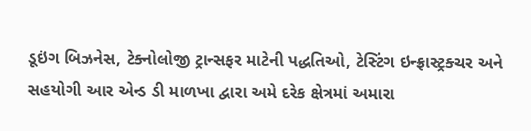ડૂઇંગ બિઝનેસ, ટેક્નોલોજી ટ્રાન્સફર માટેની પદ્ધતિઓ, ટેસ્ટિંગ ઇન્ફ્રાસ્ટ્રક્ચર અને સહયોગી આર એન્ડ ડી માળખા દ્વારા અમે દરેક ક્ષેત્રમાં અમારા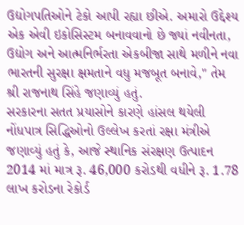ઉદ્યોગપતિઓને ટેકો આપી રહ્યા છીએ. અમારો ઉદ્દેશ્ય એક એવી ઇકોસિસ્ટમ બનાવવાનો છે જ્યાં નવીનતા, ઉદ્યોગ અને આત્મનિર્ભરતા એકબીજા સાથે મળીને નવા ભારતની સુરક્ષા ક્ષમતાને વધુ મજબૂત બનાવે," તેમ શ્રી રાજનાથ સિંહે જણાવ્યું હતું.
સરકારના સતત પ્રયાસોને કારણે હાંસલ થયેલી નોંધપાત્ર સિદ્ધિઓનો ઉલ્લેખ કરતાં રક્ષા મંત્રીએ જણાવ્યું હતું કે, આજે સ્થાનિક સંરક્ષણ ઉત્પાદન 2014 માં માત્ર રૂ. 46,000 કરોડથી વધીને રૂ. 1.78 લાખ કરોડના રેકોર્ડ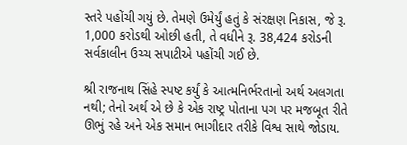સ્તરે પહોંચી ગયું છે. તેમણે ઉમેર્યું હતું કે સંરક્ષણ નિકાસ, જે રૂ. 1,000 કરોડથી ઓછી હતી, તે વધીને રૂ. 38,424 કરોડની સર્વકાલીન ઉચ્ચ સપાટીએ પહોંચી ગઈ છે.

શ્રી રાજનાથ સિંહે સ્પષ્ટ કર્યું કે આત્મનિર્ભરતાનો અર્થ અલગતા નથી; તેનો અર્થ એ છે કે એક રાષ્ટ્ર પોતાના પગ પર મજબૂત રીતે ઊભું રહે અને એક સમાન ભાગીદાર તરીકે વિશ્વ સાથે જોડાય.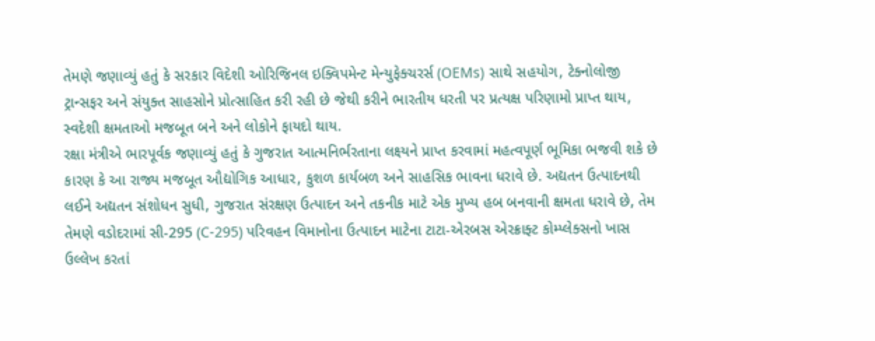તેમણે જણાવ્યું હતું કે સરકાર વિદેશી ઓરિજિનલ ઇક્વિપમેન્ટ મેન્યુફેક્ચરર્સ (OEMs) સાથે સહયોગ, ટેક્નોલોજી ટ્રાન્સફર અને સંયુક્ત સાહસોને પ્રોત્સાહિત કરી રહી છે જેથી કરીને ભારતીય ધરતી પર પ્રત્યક્ષ પરિણામો પ્રાપ્ત થાય, સ્વદેશી ક્ષમતાઓ મજબૂત બને અને લોકોને ફાયદો થાય.
રક્ષા મંત્રીએ ભારપૂર્વક જણાવ્યું હતું કે ગુજરાત આત્મનિર્ભરતાના લક્ષ્યને પ્રાપ્ત કરવામાં મહત્વપૂર્ણ ભૂમિકા ભજવી શકે છે કારણ કે આ રાજ્ય મજબૂત ઔદ્યોગિક આધાર, કુશળ કાર્યબળ અને સાહસિક ભાવના ધરાવે છે. અદ્યતન ઉત્પાદનથી લઈને અદ્યતન સંશોધન સુધી, ગુજરાત સંરક્ષણ ઉત્પાદન અને તકનીક માટે એક મુખ્ય હબ બનવાની ક્ષમતા ધરાવે છે, તેમ તેમણે વડોદરામાં સી-295 (C-295) પરિવહન વિમાનોના ઉત્પાદન માટેના ટાટા-એરબસ એરક્રાફ્ટ કોમ્પ્લેક્સનો ખાસ ઉલ્લેખ કરતાં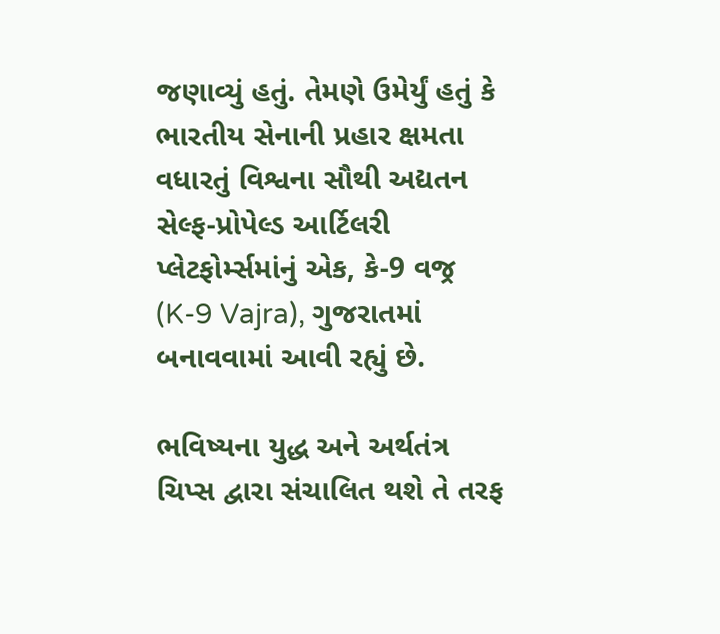જણાવ્યું હતું. તેમણે ઉમેર્યું હતું કે ભારતીય સેનાની પ્રહાર ક્ષમતા વધારતું વિશ્વના સૌથી અદ્યતન સેલ્ફ-પ્રોપેલ્ડ આર્ટિલરી પ્લેટફોર્મ્સમાંનું એક, કે-9 વજ્ર (K-9 Vajra), ગુજરાતમાં બનાવવામાં આવી રહ્યું છે.

ભવિષ્યના યુદ્ધ અને અર્થતંત્ર ચિપ્સ દ્વારા સંચાલિત થશે તે તરફ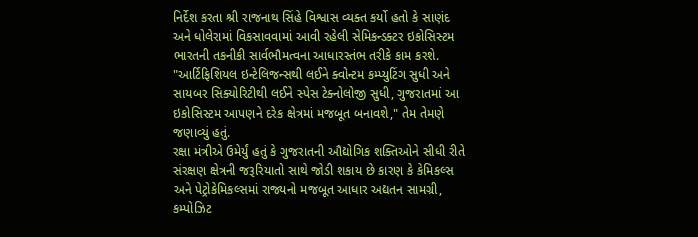નિર્દેશ કરતા શ્રી રાજનાથ સિંહે વિશ્વાસ વ્યક્ત કર્યો હતો કે સાણંદ અને ધોલેરામાં વિકસાવવામાં આવી રહેલી સેમિકન્ડક્ટર ઇકોસિસ્ટમ ભારતની તકનીકી સાર્વભૌમત્વના આધારસ્તંભ તરીકે કામ કરશે. "આર્ટિફિશિયલ ઇન્ટેલિજન્સથી લઈને ક્વોન્ટમ કમ્પ્યુટિંગ સુધી અને સાયબર સિક્યોરિટીથી લઈને સ્પેસ ટેક્નોલોજી સુધી, ગુજરાતમાં આ ઇકોસિસ્ટમ આપણને દરેક ક્ષેત્રમાં મજબૂત બનાવશે," તેમ તેમણે જણાવ્યું હતું.
રક્ષા મંત્રીએ ઉમેર્યું હતું કે ગુજરાતની ઔદ્યોગિક શક્તિઓને સીધી રીતે સંરક્ષણ ક્ષેત્રની જરૂરિયાતો સાથે જોડી શકાય છે કારણ કે કેમિકલ્સ અને પેટ્રોકેમિકલ્સમાં રાજ્યનો મજબૂત આધાર અદ્યતન સામગ્રી, કમ્પોઝિટ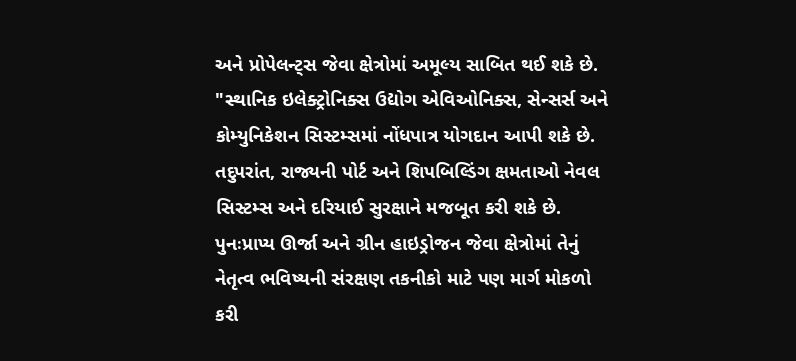અને પ્રોપેલન્ટ્સ જેવા ક્ષેત્રોમાં અમૂલ્ય સાબિત થઈ શકે છે. "સ્થાનિક ઇલેક્ટ્રોનિક્સ ઉદ્યોગ એવિઓનિક્સ, સેન્સર્સ અને કોમ્યુનિકેશન સિસ્ટમ્સમાં નોંધપાત્ર યોગદાન આપી શકે છે. તદુપરાંત, રાજ્યની પોર્ટ અને શિપબિલ્ડિંગ ક્ષમતાઓ નેવલ સિસ્ટમ્સ અને દરિયાઈ સુરક્ષાને મજબૂત કરી શકે છે. પુનઃપ્રાપ્ય ઊર્જા અને ગ્રીન હાઇડ્રોજન જેવા ક્ષેત્રોમાં તેનું નેતૃત્વ ભવિષ્યની સંરક્ષણ તકનીકો માટે પણ માર્ગ મોકળો કરી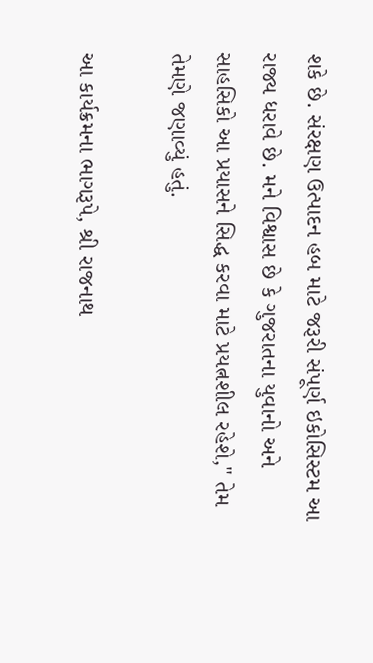શકે છે. સંરક્ષણ ઉત્પાદન હબ માટે જરૂરી સંપૂર્ણ ઇકોસિસ્ટમ આ રાજ્ય ધરાવે છે. મને વિશ્વાસ છે કે ગુજરાતના યુવાનો અને સાહસિકો આ પ્રયાસને સિદ્ધ કરવા માટે પ્રયત્નશીલ રહેશે," તેમ તેમણે જણાવ્યું હતું.

આ કાર્યક્રમના ભાગરૂપે, શ્રી રાજનાથ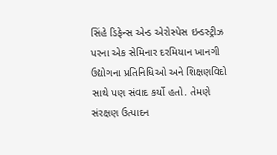સિંહે ડિફેન્સ એન્ડ એરોસ્પેસ ઇન્ડસ્ટ્રીઝ પરના એક સેમિનાર દરમિયાન ખાનગી ઉદ્યોગના પ્રતિનિધિઓ અને શિક્ષણવિદો સાથે પણ સંવાદ કર્યો હતો. તેમણે સંરક્ષણ ઉત્પાદન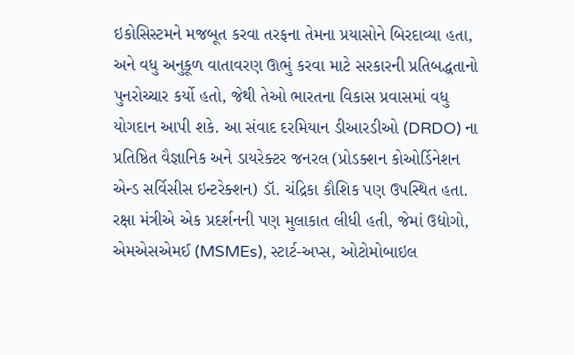ઇકોસિસ્ટમને મજબૂત કરવા તરફના તેમના પ્રયાસોને બિરદાવ્યા હતા, અને વધુ અનુકૂળ વાતાવરણ ઊભું કરવા માટે સરકારની પ્રતિબદ્ધતાનો પુનરોચ્ચાર કર્યો હતો, જેથી તેઓ ભારતના વિકાસ પ્રવાસમાં વધુ યોગદાન આપી શકે. આ સંવાદ દરમિયાન ડીઆરડીઓ (DRDO) ના પ્રતિષ્ઠિત વૈજ્ઞાનિક અને ડાયરેક્ટર જનરલ (પ્રોડક્શન કોઓર્ડિનેશન એન્ડ સર્વિસીસ ઇન્ટરેક્શન) ડૉ. ચંદ્રિકા કૌશિક પણ ઉપસ્થિત હતા.
રક્ષા મંત્રીએ એક પ્રદર્શનની પણ મુલાકાત લીધી હતી, જેમાં ઉદ્યોગો, એમએસએમઈ (MSMEs), સ્ટાર્ટ-અપ્સ, ઓટોમોબાઇલ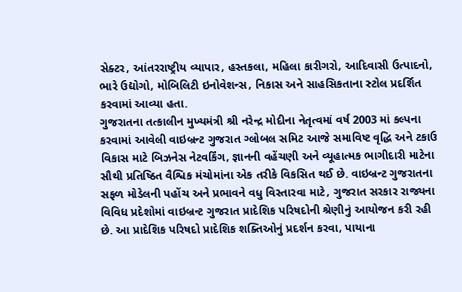સેક્ટર, આંતરરાષ્ટ્રીય વ્યાપાર, હસ્તકલા, મહિલા કારીગરો, આદિવાસી ઉત્પાદનો, ભારે ઉદ્યોગો, મોબિલિટી ઇનોવેશન્સ, નિકાસ અને સાહસિકતાના સ્ટોલ પ્રદર્શિત કરવામાં આવ્યા હતા.
ગુજરાતના તત્કાલીન મુખ્યમંત્રી શ્રી નરેન્દ્ર મોદીના નેતૃત્વમાં વર્ષ 2003 માં કલ્પના કરવામાં આવેલી વાઇબ્રન્ટ ગુજરાત ગ્લોબલ સમિટ આજે સમાવિષ્ટ વૃદ્ધિ અને ટકાઉ વિકાસ માટે બિઝનેસ નેટવર્કિંગ, જ્ઞાનની વહેંચણી અને વ્યૂહાત્મક ભાગીદારી માટેના સૌથી પ્રતિષ્ઠિત વૈશ્વિક મંચોમાંના એક તરીકે વિકસિત થઈ છે. વાઇબ્રન્ટ ગુજરાતના સફળ મોડેલની પહોંચ અને પ્રભાવને વધુ વિસ્તારવા માટે, ગુજરાત સરકાર રાજ્યના વિવિધ પ્રદેશોમાં વાઇબ્રન્ટ ગુજરાત પ્રાદેશિક પરિષદોની શ્રેણીનું આયોજન કરી રહી છે. આ પ્રાદેશિક પરિષદો પ્રાદેશિક શક્તિઓનું પ્રદર્શન કરવા, પાયાના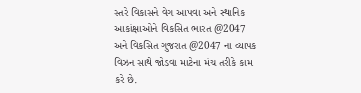સ્તરે વિકાસને વેગ આપવા અને સ્થાનિક આકાંક્ષાઓને વિકસિત ભારત @2047 અને વિકસિત ગુજરાત @2047 ના વ્યાપક વિઝન સાથે જોડવા માટેના મંચ તરીકે કામ કરે છે.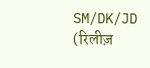SM/DK/JD
(रिलीज़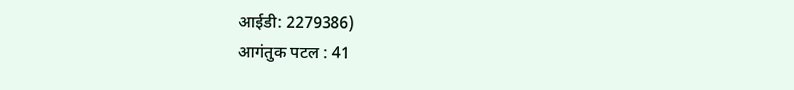आईडी: 2279386)
आगंतुक पटल : 41